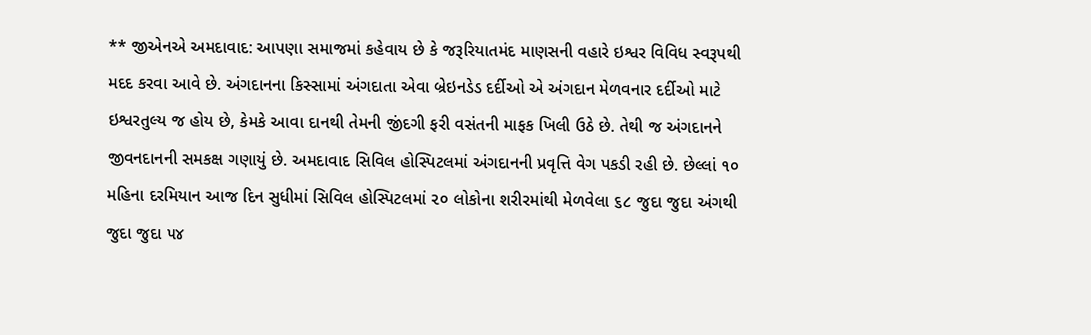** જીએનએ અમદાવાદ: આપણા સમાજમાં કહેવાય છે કે જરૂરિયાતમંદ માણસની વહારે ઇશ્વર વિવિધ સ્વરૂપથી મદદ કરવા આવે છે. અંગદાનના કિસ્સામાં અંગદાતા એવા બ્રેઇનડેડ દર્દીઓ એ અંગદાન મેળવનાર દર્દીઓ માટે ઇશ્વરતુલ્ય જ હોય છે, કેમકે આવા દાનથી તેમની જીંદગી ફરી વસંતની માફક ખિલી ઉઠે છે. તેથી જ અંગદાનને જીવનદાનની સમકક્ષ ગણાયું છે. અમદાવાદ સિવિલ હોસ્પિટલમાં અંગદાનની પ્રવૃત્તિ વેગ પકડી રહી છે. છેલ્લાં ૧૦ મહિના દરમિયાન આજ દિન સુધીમાં સિવિલ હોસ્પિટલમાં ૨૦ લોકોના શરીરમાંથી મેળવેલા ૬૮ જુદા જુદા અંગથી જુદા જુદા ૫૪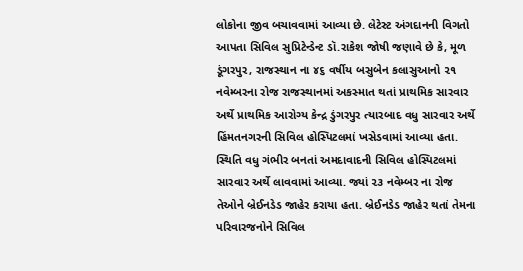લોકોના જીવ બચાવવામાં આવ્યા છે. લેટેસ્ટ અંગદાનની વિગતો આપતા સિવિલ સુપ્રિટેન્ડેન્ટ ડૉ.રાકેશ જોષી જણાવે છે કે, મૂળ ડૂંગરપુર, રાજસ્થાન ના ૪૬ વર્ષીય બસુબેન કલાસુઆનો ૨૧ નવેમ્બરના રોજ રાજસ્થાનમાં અકસ્માત થતાં પ્રાથમિક સારવાર અર્થે પ્રાથમિક આરોગ્ય કેન્દ્ર ડુંગરપુર ત્યારબાદ વધુ સારવાર અર્થે હિંમતનગરની સિવિલ હોસ્પિટલમાં ખસેડવામાં આવ્યા હતા. સ્થિતિ વધુ ગંભીર બનતાં અમદાવાદની સિવિલ હોસ્પિટલમાં સારવાર અર્થે લાવવામાં આવ્યા. જ્યાં ૨૩ નવેમ્બર ના રોજ તેઓને બ્રેઈનડેડ જાહેર કરાયા હતા. બ્રેઈનડેડ જાહેર થતાં તેમના પરિવારજનોને સિવિલ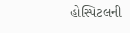હોસ્પિટલની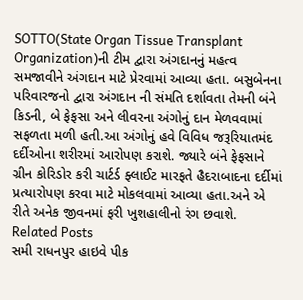SOTTO(State Organ Tissue Transplant Organization)ની ટીમ દ્વારા અંગદાનનું મહત્વ સમજાવીને અંગદાન માટે પ્રેરવામાં આવ્યા હતા. બસુબેનના પરિવારજનો દ્વારા અંગદાન ની સંમતિ દર્શાવતા તેમની બંને કિડની, બે ફેફસા અને લીવરના અંગોનું દાન મેળવવામાં સફળતા મળી હતી.આ અંગોનું હવે વિવિધ જરૂરિયાતમંદ દર્દીઓના શરીરમાં આરોપણ કરાશે. જ્યારે બંને ફેફસાને ગ્રીન કોરિડોર કરી ચાર્ટર્ડ ફ્લાઈટ મારફતે હૈદરાબાદના દર્દીમાં પ્રત્યારોપણ કરવા માટે મોકલવામાં આવ્યા હતા.અને એ રીતે અનેક જીવનમાં ફરી ખુશહાલીનો રંગ છવાશે.
Related Posts
સમી રાધનપુર હાઇવે પીક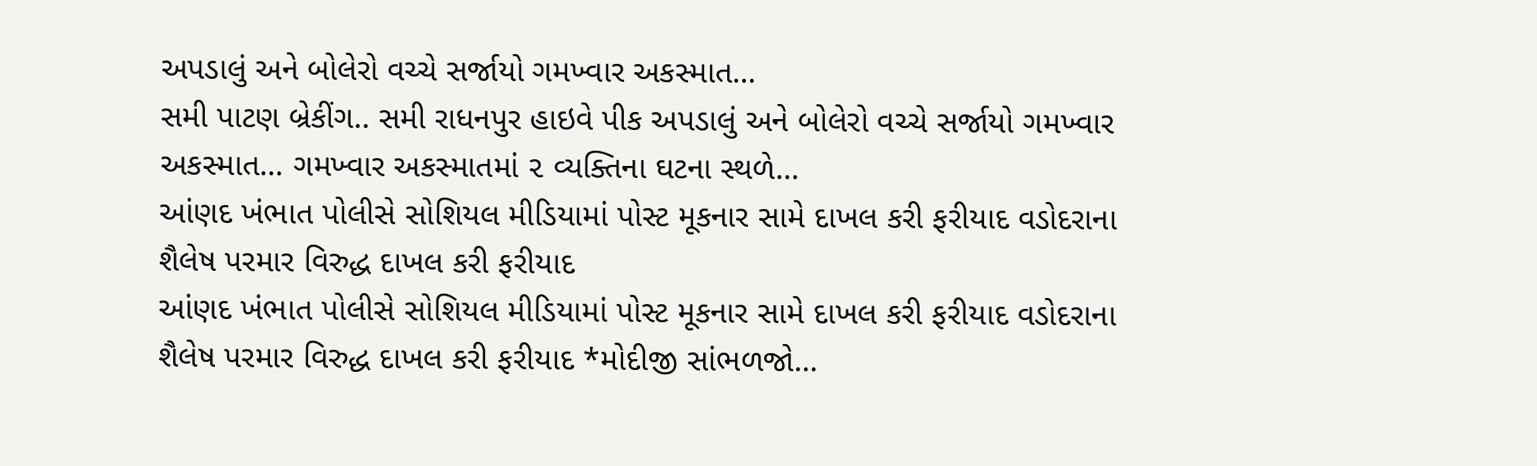અપડાલું અને બોલેરો વચ્ચે સર્જાયો ગમખ્વાર અકસ્માત…
સમી પાટણ બ્રેકીંગ.. સમી રાધનપુર હાઇવે પીક અપડાલું અને બોલેરો વચ્ચે સર્જાયો ગમખ્વાર અકસ્માત… ગમખ્વાર અકસ્માતમાં ૨ વ્યક્તિના ઘટના સ્થળે…
આંણદ ખંભાત પોલીસે સોશિયલ મીડિયામાં પોસ્ટ મૂકનાર સામે દાખલ કરી ફરીયાદ વડોદરાના શૈલેષ પરમાર વિરુદ્ધ દાખલ કરી ફરીયાદ
આંણદ ખંભાત પોલીસે સોશિયલ મીડિયામાં પોસ્ટ મૂકનાર સામે દાખલ કરી ફરીયાદ વડોદરાના શૈલેષ પરમાર વિરુદ્ધ દાખલ કરી ફરીયાદ *મોદીજી સાંભળજો…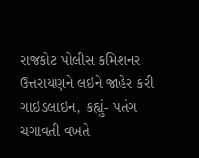રાજકોટ પોલીસ કમિશનર ઉત્તરાયણને લઇને જાહેર કરી ગાઇડલાઇન, કહ્યું- પતંગ ચગાવતી વખતે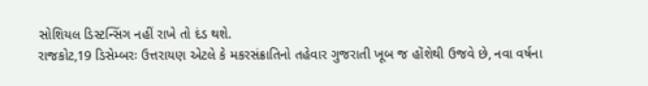સોશિયલ ડિસ્ટન્સિંગ નહીં રાખે તો દંડ થશે.
રાજકોટ,19 ડિસેમ્બરઃ ઉત્તરાયણ એટલે કે મકરસંક્રાતિનો તહેવાર ગુજરાતી ખૂબ જ હોંશેથી ઉજવે છે, નવા વર્ષના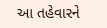આ તહેવારને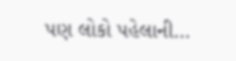પણ લોકો પહેલાની…